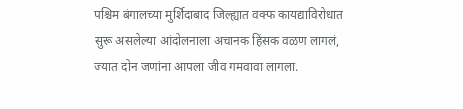पश्चिम बंगालच्या मुर्शिदाबाद जिल्ह्यात वक्फ कायद्याविरोधात सुरू असलेल्या आंदोलनाला अचानक हिंसक वळण लागलं, ज्यात दोन जणांना आपला जीव गमवावा लागला.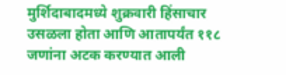मुर्शिदाबादमध्ये शुक्रवारी हिंसाचार उसळला होता आणि आतापर्यंत ११८ जणांना अटक करण्यात आली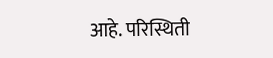आहे. परिस्थिती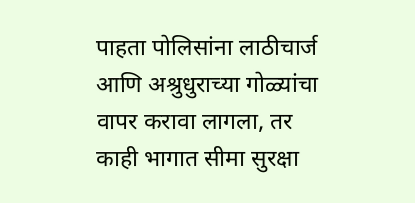पाहता पोलिसांना लाठीचार्ज आणि अश्रुधुराच्या गोळ्यांचा वापर करावा लागला, तर काही भागात सीमा सुरक्षा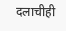दलाचीही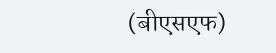(बीएसएफ)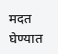मदत घेण्यात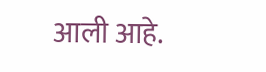आली आहे.